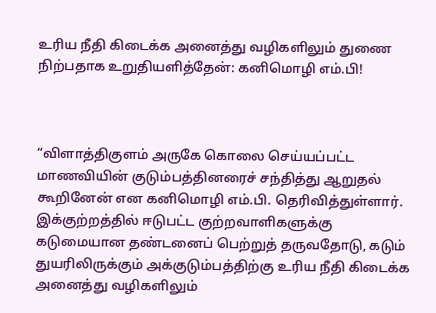உரிய நீதி கிடைக்க அனைத்து வழிகளிலும் துணை நிற்பதாக உறுதியளித்தேன்: கனிமொழி எம்.பி!



“விளாத்திகுளம் அருகே கொலை செய்யப்பட்ட மாணவியின் குடும்பத்தினரைச் சந்தித்து ஆறுதல் கூறினேன் என கனிமொழி எம்.பி. தெரிவித்துள்ளார். இக்குற்றத்தில் ஈடுபட்ட குற்றவாளிகளுக்கு கடுமையான தண்டனைப் பெற்றுத் தருவதோடு, கடும் துயரிலிருக்கும் அக்குடும்பத்திற்கு உரிய நீதி கிடைக்க அனைத்து வழிகளிலும்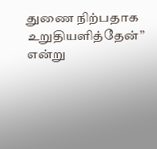துணை நிற்பதாக உறுதியளித்தேன்” என்று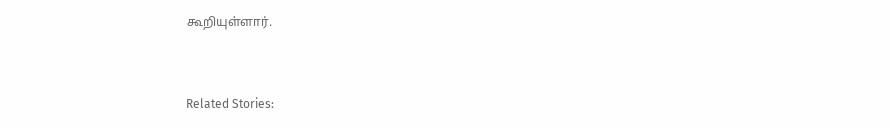கூறியுள்ளார்.



Related Stories: